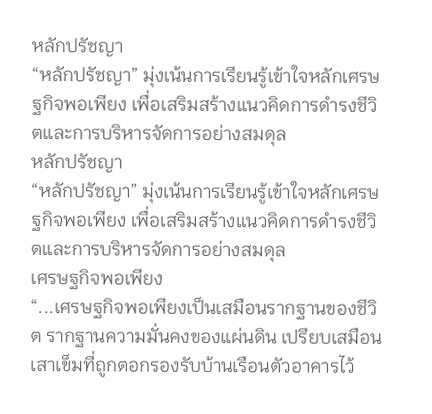หลักปรัชญา
“หลักปรัชญา” มุ่งเน้นการเรียนรู้เข้าใจหลักเศรษฐกิจพอเพียง เพื่อเสริมสร้างแนวคิดการดำรงชีวิตและการบริหารจัดการอย่างสมดุล
หลักปรัชญา
“หลักปรัชญา” มุ่งเน้นการเรียนรู้เข้าใจหลักเศรษฐกิจพอเพียง เพื่อเสริมสร้างแนวคิดการดำรงชีวิตและการบริหารจัดการอย่างสมดุล
เศรษฐกิจพอเพียง
“...เศรษฐกิจพอเพียงเป็นเสมือนรากฐานของชีวิต รากฐานความมั่นคงของแผ่นดิน เปรียบเสมือนเสาเข็มที่ถูกตอกรองรับบ้านเรือนตัวอาคารไว้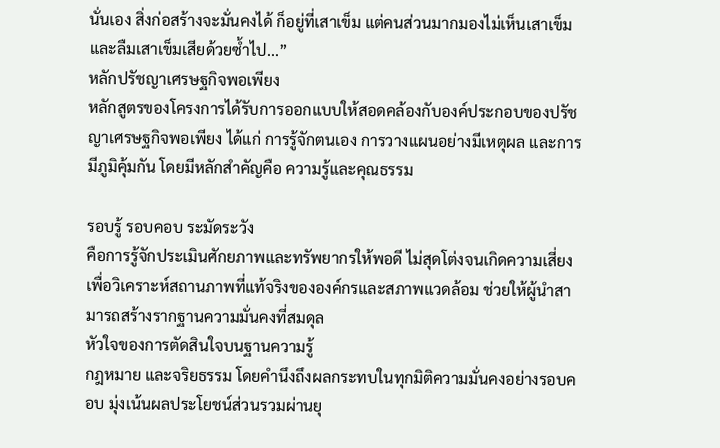นั่นเอง สิ่งก่อสร้างจะมั่นคงได้ ก็อยู่ที่เสาเข็ม แต่คนส่วนมากมองไม่เห็นเสาเข็มและลืมเสาเข็มเสียด้วยซ้ำไป...”
หลักปรัชญาเศรษฐกิจพอเพียง
หลักสูตรของโครงการได้รับการออกแบบให้สอดคล้องกับองค์ประกอบของปรัชญาเศรษฐกิจพอเพียง ได้แก่ การรู้จักตนเอง การวางแผนอย่างมีเหตุผล และการมีภูมิคุ้มกัน โดยมีหลักสำคัญคือ ความรู้และคุณธรรม

รอบรู้ รอบคอบ ระมัดระวัง
คือการรู้จักประเมินศักยภาพและทรัพยากรให้พอดี ไม่สุดโต่งจนเกิดความเสี่ยงเพื่อวิเคราะห์สถานภาพที่แท้จริงขององค์กรและสภาพแวดล้อม ช่วยให้ผู้นำสามารถสร้างรากฐานความมั่นคงที่สมดุล
หัวใจของการตัดสินใจบนฐานความรู้
กฎหมาย และจริยธรรม โดยคำนึงถึงผลกระทบในทุกมิติความมั่นคงอย่างรอบคอบ มุ่งเน้นผลประโยชน์ส่วนรวมผ่านยุ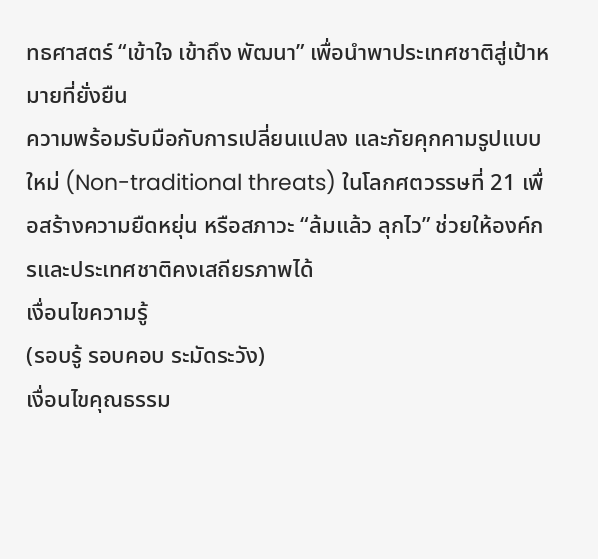ทธศาสตร์ “เข้าใจ เข้าถึง พัฒนา” เพื่อนำพาประเทศชาติสู่เป้าหมายที่ยั่งยืน
ความพร้อมรับมือกับการเปลี่ยนแปลง และภัยคุกคามรูปแบบใหม่ (Non-traditional threats) ในโลกศตวรรษที่ 21 เพื่อสร้างความยืดหยุ่น หรือสภาวะ “ล้มแล้ว ลุกไว” ช่วยให้องค์กรและประเทศชาติคงเสถียรภาพได้
เงื่อนไขความรู้
(รอบรู้ รอบคอบ ระมัดระวัง)
เงื่อนไขคุณธรรม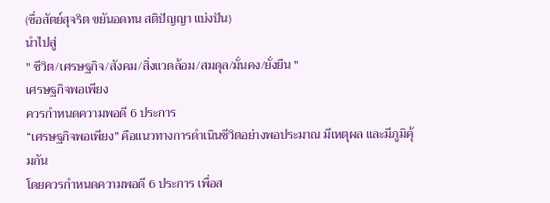(ซื่อสัตย์สุจริต ขยันอดทน สติปัญญา แบ่งปัน)
นำไปสู่
" ชีวิต/เศรษฐกิจ/สังคม/สิ่งแวดล้อม/สมดุล/มั่นคง/ยั่งยืน "
เศรษฐกิจพอเพียง
ควรกำหนดความพอดี 6 ประการ
“เศรษฐกิจพอเพียง” คือแนวทางการดำเนินชีวิตอย่างพอประมาณ มีเหตุผล และมีภูมิคุ้มกัน
โดยควรกำหนดความพอดี 6 ประการ เพื่อส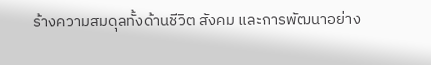ร้างความสมดุลทั้งด้านชีวิต สังคม และการพัฒนาอย่าง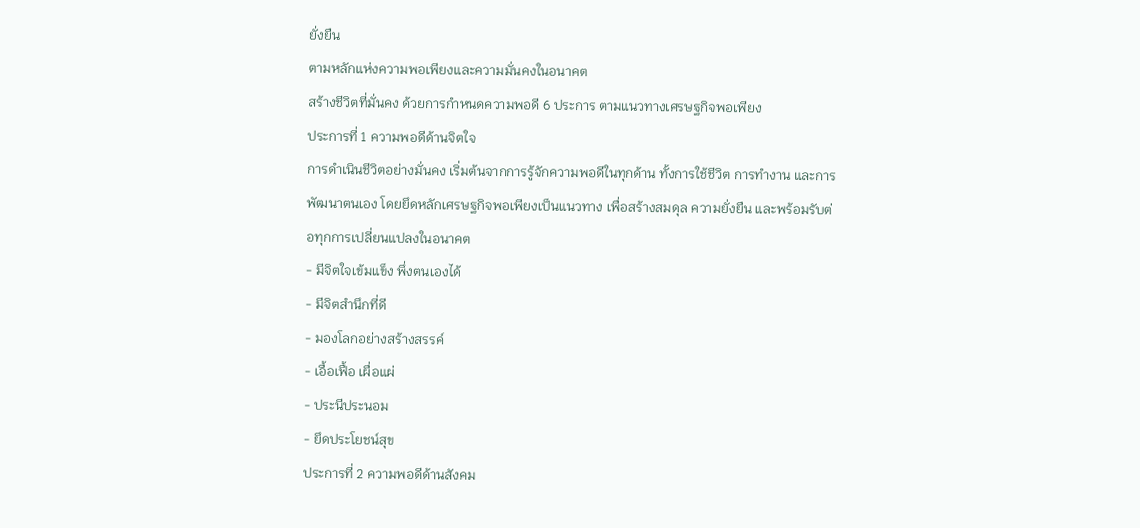ยั่งยืน
ตามหลักแห่งความพอเพียงและความมั่นคงในอนาคต
สร้างชีวิตที่มั่นคง ด้วยการกำหนดความพอดี 6 ประการ ตามแนวทางเศรษฐกิจพอเพียง
ประการที่ 1 ความพอดีด้านจิตใจ
การดำเนินชีวิตอย่างมั่นคง เริ่มต้นจากการรู้จักความพอดีในทุกด้าน ทั้งการใช้ชีวิต การทำงาน และการพัฒนาตนเอง โดยยึดหลักเศรษฐกิจพอเพียงเป็นแนวทาง เพื่อสร้างสมดุล ความยั่งยืน และพร้อมรับต่อทุกการเปลี่ยนแปลงในอนาคต
- มีจิตใจเข้มแข็ง พึ่งตนเองได้
- มีจิตสำนึกที่ดี
- มองโลกอย่างสร้างสรรค์
- เอื้อเฟื้อ เผื่อแผ่
- ประนีประนอม
- ยึดประโยชน์สุข
ประการที่ 2 ความพอดีด้านสังคม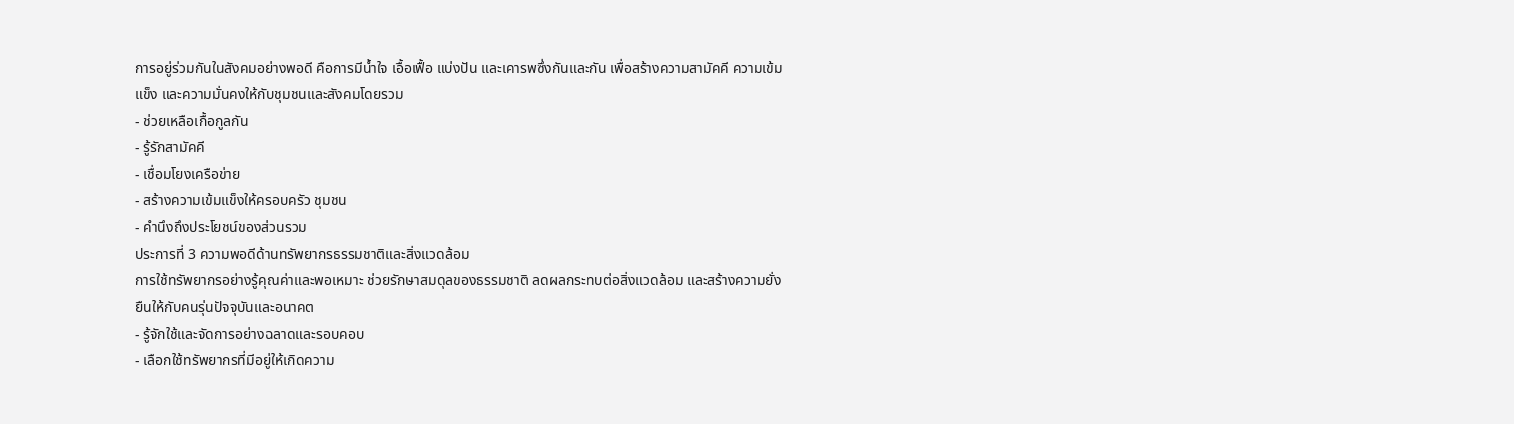การอยู่ร่วมกันในสังคมอย่างพอดี คือการมีน้ำใจ เอื้อเฟื้อ แบ่งปัน และเคารพซึ่งกันและกัน เพื่อสร้างความสามัคคี ความเข้มแข็ง และความมั่นคงให้กับชุมชนและสังคมโดยรวม
- ช่วยเหลือเกื้อกูลกัน
- รู้รักสามัคคี
- เชื่อมโยงเครือข่าย
- สร้างความเข้มแข็งให้ครอบครัว ชุมชน
- คำนึงถึงประโยชน์ของส่วนรวม
ประการที่ 3 ความพอดีด้านทรัพยากรธรรมชาติและสิ่งแวดล้อม
การใช้ทรัพยากรอย่างรู้คุณค่าและพอเหมาะ ช่วยรักษาสมดุลของธรรมชาติ ลดผลกระทบต่อสิ่งแวดล้อม และสร้างความยั่งยืนให้กับคนรุ่นปัจจุบันและอนาคต
- รู้จักใช้และจัดการอย่างฉลาดและรอบคอบ
- เลือกใช้ทรัพยากรที่มีอยู่ให้เกิดความ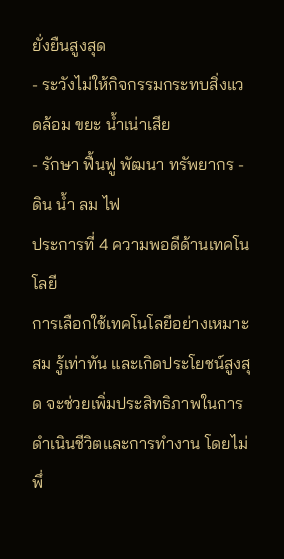ยั่งยืนสูงสุด
- ระวังไม่ให้กิจกรรมกระทบสิ่งแวดล้อม ขยะ น้ำเน่าเสีย
- รักษา ฟื้นฟู พัฒนา ทรัพยากร - ดิน น้ำ ลม ไฟ
ประการที่ 4 ความพอดีด้านเทคโนโลยี
การเลือกใช้เทคโนโลยีอย่างเหมาะสม รู้เท่าทัน และเกิดประโยชน์สูงสุด จะช่วยเพิ่มประสิทธิภาพในการดำเนินชีวิตและการทำงาน โดยไม่พึ่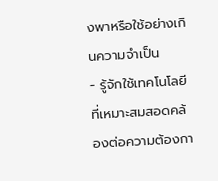งพาหรือใช้อย่างเกินความจำเป็น
- รู้จักใช้เทคโนโลยีที่เหมาะสมสอดคล้องต่อความต้องกา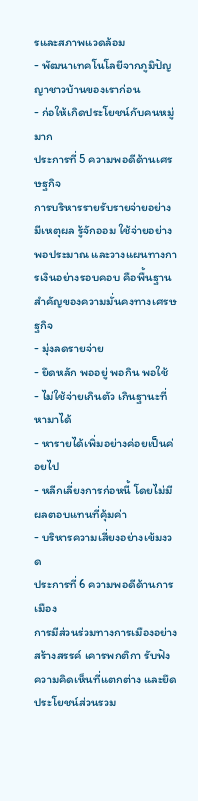รและสภาพแวดล้อม
- พัฒนาเทคโนโลยีจากภูมิปัญญาชาวบ้านของเราก่อน
- ก่อให้เกิดประโยชน์กับคนหมู่มาก
ประการที่ 5 ความพอดีด้านเศรษฐกิจ
การบริหารรายรับรายจ่ายอย่างมีเหตุผล รู้จักออม ใช้จ่ายอย่างพอประมาณ และวางแผนทางการเงินอย่างรอบคอบ คือพื้นฐานสำคัญของความมั่นคงทางเศรษฐกิจ
- มุ่งลดรายจ่าย
- ยึดหลัก พออยู่ พอกิน พอใช้
- ไม่ใช้จ่ายเกินตัว เกินฐานะที่หามาได้
- หารายได้เพิ่มอย่างค่อยเป็นค่อยไป
- หลีกเลี่ยงการก่อหนี้ โดยไม่มีผลตอบแทนที่คุ้มค่า
- บริหารความเสี่ยงอย่างเข้มงวด
ประการที่ 6 ความพอดีด้านการเมือง
การมีส่วนร่วมทางการเมืองอย่างสร้างสรรค์ เคารพกติกา รับฟังความคิดเห็นที่แตกต่าง และยึดประโยชน์ส่วนรวม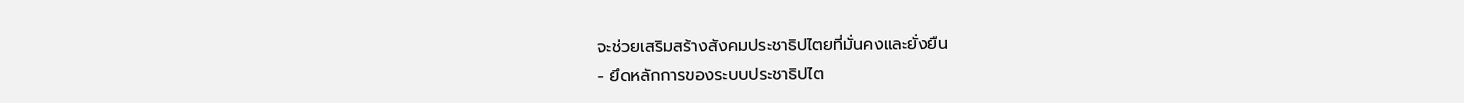จะช่วยเสริมสร้างสังคมประชาธิปไตยที่มั่นคงและยั่งยืน
- ยึดหลักการของระบบประชาธิปไต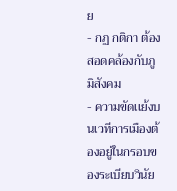ย
- กฏ กติกา ต้องสอดคล้องกับภูมิสังคม
- ความขัดเเย้งบนเวทีการเมืองต้องอยู่ในกรอบของระเบียบวินัย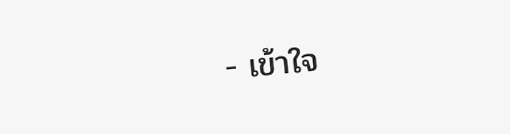- เข้าใจ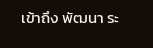เข้าถึง พัฒนา ระ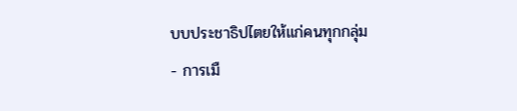บบประชาธิปไตยให้แก่คนทุกกลุ่ม
- การเมื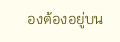องต้องอยู่บน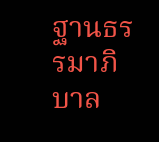ฐานธรรมาภิบาล